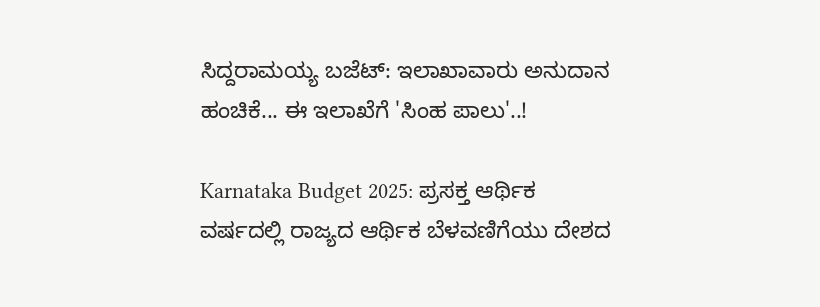ಸಿದ್ದರಾಮಯ್ಯ ಬಜೆಟ್: ಇಲಾಖಾವಾರು ಅನುದಾನ ಹಂಚಿಕೆ... ಈ ಇಲಾಖೆಗೆ 'ಸಿಂಹ ಪಾಲು'..!

Karnataka Budget 2025: ಪ್ರಸಕ್ತ ಆರ್ಥಿಕ ವರ್ಷದಲ್ಲಿ ರಾಜ್ಯದ ಆರ್ಥಿಕ ಬೆಳವಣಿಗೆಯು ದೇಶದ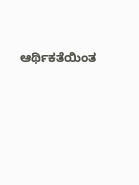ಆರ್ಥಿಕತೆಯಿಂತ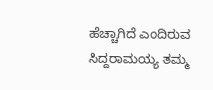ಹೆಚ್ಚಾಗಿದೆ ಎಂದಿರುವ ಸಿದ್ದರಾಮಯ್ಯ ತಮ್ಮ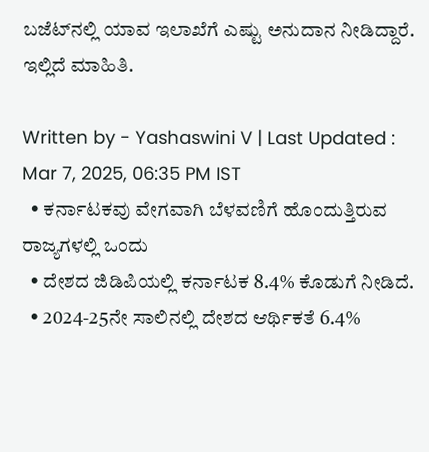ಬಜೆಟ್‌ನಲ್ಲಿ ಯಾವ ಇಲಾಖೆಗೆ ಎಷ್ಟು ಅನುದಾನ ನೀಡಿದ್ದಾರೆ. ಇಲ್ಲಿದೆ ಮಾಹಿತಿ.

Written by - Yashaswini V | Last Updated : Mar 7, 2025, 06:35 PM IST
  • ಕರ್ನಾಟಕವು ವೇಗವಾಗಿ ಬೆಳವಣಿಗೆ ಹೊಂದುತ್ತಿರುವ ರಾಜ್ಯಗಳಲ್ಲಿ ಒಂದು
  • ದೇಶದ ಜಿ‌ಡಿ‌ಪಿಯಲ್ಲಿ ಕರ್ನಾಟಕ 8.4% ಕೊಡುಗೆ ನೀಡಿದೆ.
  • 2024-25ನೇ ಸಾಲಿನಲ್ಲಿ ದೇಶದ ಆರ್ಥಿಕತೆ 6.4%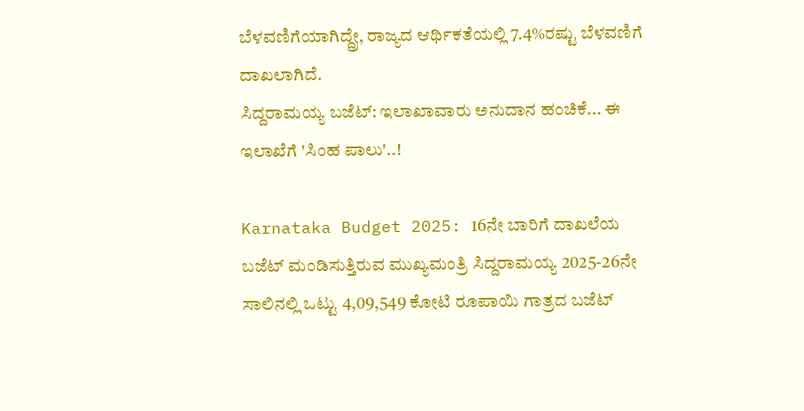ಬೆಳವಣಿಗೆಯಾಗಿದ್ದ್ರೇ, ರಾಜ್ಯದ ಆರ್ಥಿಕತೆಯಲ್ಲಿ 7.4%ರಷ್ಟು ಬೆಳವಣಿಗೆ ದಾಖಲಾಗಿದೆ.
ಸಿದ್ದರಾಮಯ್ಯ ಬಜೆಟ್: ಇಲಾಖಾವಾರು ಅನುದಾನ ಹಂಚಿಕೆ... ಈ ಇಲಾಖೆಗೆ 'ಸಿಂಹ ಪಾಲು'..!

Karnataka Budget 2025: 16ನೇ ಬಾರಿಗೆ ದಾಖಲೆಯ ಬಜೆಟ್ ಮಂಡಿಸುತ್ತಿರುವ ಮುಖ್ಯಮಂತ್ರಿ ಸಿದ್ದರಾಮಯ್ಯ 2025-26ನೇ ಸಾಲಿನಲ್ಲಿ ಒಟ್ಟು 4,09,549 ಕೋಟಿ ರೂಪಾಯಿ ಗಾತ್ರದ ಬಜೆಟ್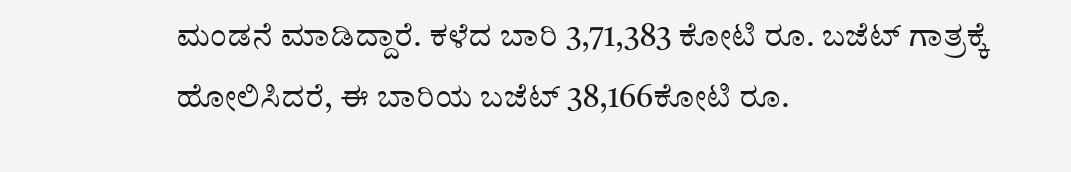ಮಂಡನೆ ಮಾಡಿದ್ದಾರೆ. ಕಳೆದ ಬಾರಿ 3,71,383 ಕೋಟಿ ರೂ. ಬಜೆಟ್ ಗಾತ್ರಕ್ಕೆ ಹೋಲಿಸಿದರೆ, ಈ ಬಾರಿಯ ಬಜೆಟ್ 38,166ಕೋಟಿ ರೂ.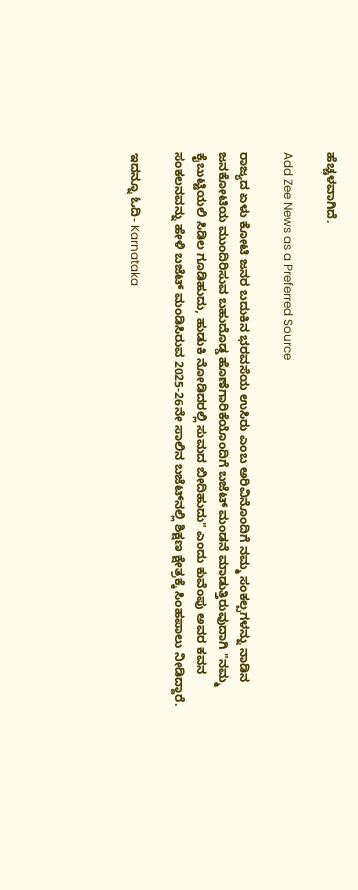ಹೆಚ್ಚಳವಾಗಿದೆ.

Add Zee News as a Preferred Source

ರಾಜ್ಯದ ಏಳು ಕೋಟಿ ಜನರ ಬದುಕಿನ ಭರವಸೆಯ ಉಸಿರು ಎಂಬ ಅರಿವಿನೊಂದಿಗೆ ನಮ್ಮ ಸಂಕಲ್ಪಗಳನ್ನು ನಾಡಿನ ಜನಕೋಟಿಯ ಮುಂದಿರಿಸುವ ಬಹುದೊಡ್ಡ ಹೊಣೆಗಾರಿಕೆಯೊಂದಿಗೆ ಬಜೆಟ್ ಮಂಡನೆ ಮಾಡುತ್ತಿರುವುದಾಗಿ "ನಮ್ಮ ಕೈಬುಟ್ಟಿಯಲಿ ಸಿಡಿಲ ಗೂಡಿಹುದು, ಹುಡುಕಿ ನೋಡಿದರಲ್ಲಿ ಸುಮದ ಬೀದಿಹುದು" ಎಂದು ಕುವೆಂಪು ಅವರ ಕವನ ಸಂಕಲನವನ್ನು ಹೇಳಿ ಬಜೆಟ್ ಮಂಡಿಸಿರುವ 2025-26ನೇ ಸಾಲಿನ ಬಜೆಟ್‌ನಲ್ಲಿ ಶಿಕ್ಷಣ ಕ್ಷೇತ್ರಕ್ಕೆ ಸಿಂಹಪಾಲು ನೀಡಿದ್ದಾರೆ.

ಇದನ್ನೂ ಓದಿ- Karnataka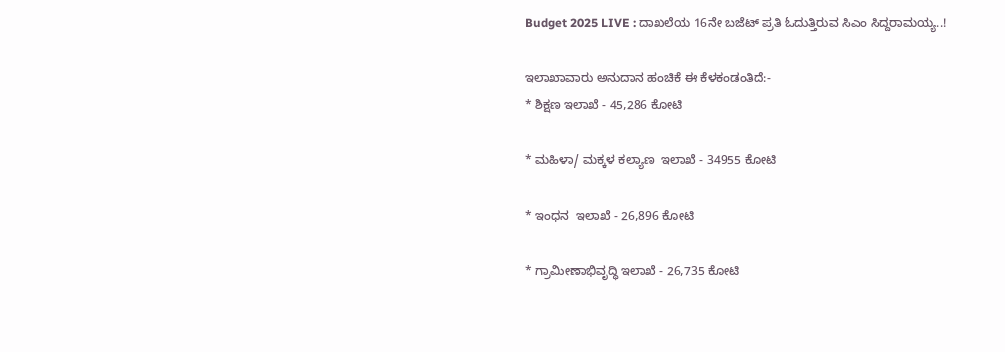Budget 2025 LIVE : ದಾಖಲೆಯ 16ನೇ ಬಜೆಟ್ ಪ್ರತಿ ಓದುತ್ತಿರುವ ಸಿಎಂ ಸಿದ್ದರಾಮಯ್ಯ..!

ಇಲಾಖಾವಾರು ಅನುದಾನ ಹಂಚಿಕೆ ಈ ಕೆಳಕಂಡಂತಿದೆ:-
* ಶಿಕ್ಷಣ ಇಲಾಖೆ - 45,286 ಕೋಟಿ

* ಮಹಿಳಾ/ ಮಕ್ಕಳ ಕಲ್ಯಾಣ  ಇಲಾಖೆ - 34955 ಕೋಟಿ

* ಇಂಧನ  ಇಲಾಖೆ - 26,896 ಕೋಟಿ

* ಗ್ರಾಮೀಣಾಭಿವೃದ್ಧಿ ಇಲಾಖೆ - 26,735 ಕೋಟಿ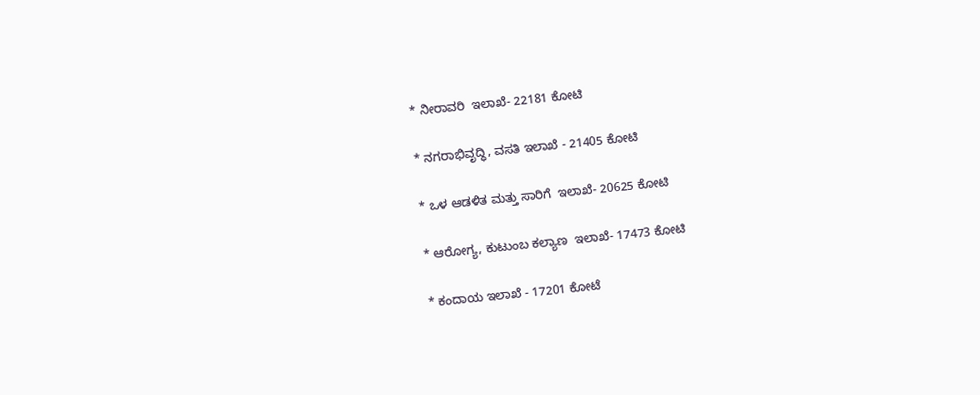* ನೀರಾವರಿ  ಇಲಾಖೆ- 22181 ಕೋಟಿ

* ನಗರಾಭಿವೃದ್ಧಿ, ವಸತಿ ಇಲಾಖೆ - 21405 ಕೋಟಿ

* ಒಳ ಆಡಳಿತ ಮತ್ತು ಸಾರಿಗೆ  ಇಲಾಖೆ- 20625 ಕೋಟಿ

* ಆರೋಗ್ಯ, ಕುಟುಂಬ ಕಲ್ಯಾಣ  ಇಲಾಖೆ- 17473 ಕೋಟಿ

* ಕಂದಾಯ ಇಲಾಖೆ - 17201 ಕೋಟೆ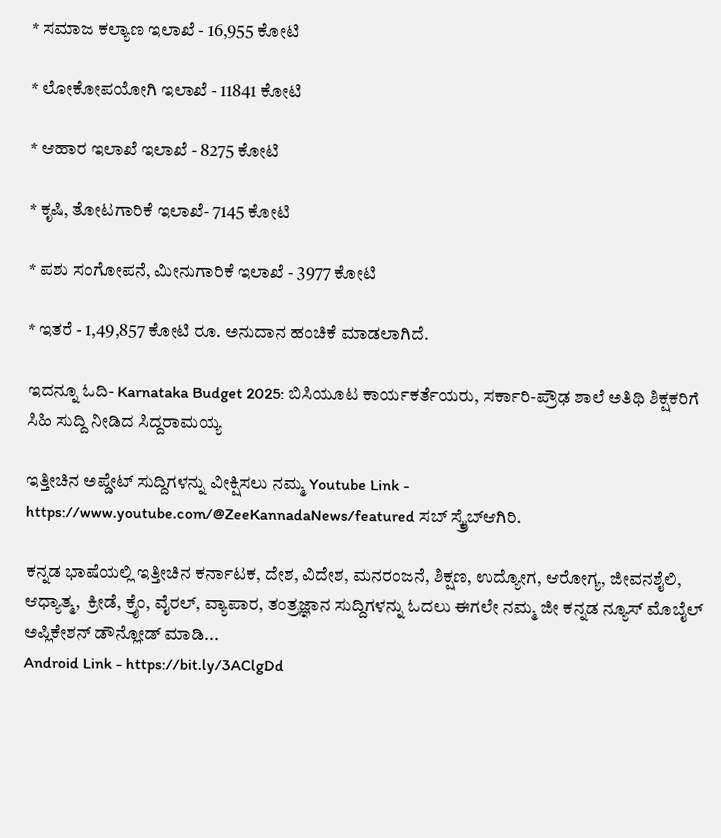* ಸಮಾಜ ಕಲ್ಯಾಣ ಇಲಾಖೆ - 16,955 ಕೋಟಿ

* ಲೋಕೋಪಯೋಗಿ ಇಲಾಖೆ - 11841 ಕೋಟಿ

* ಆಹಾರ ಇಲಾಖೆ ಇಲಾಖೆ - 8275 ಕೋಟಿ

* ಕೃಷಿ, ತೋಟಗಾರಿಕೆ ಇಲಾಖೆ- 7145 ಕೋಟಿ

* ಪಶು ಸಂಗೋಪನೆ, ಮೀನುಗಾರಿಕೆ ಇಲಾಖೆ - 3977 ಕೋಟಿ

* ಇತರೆ - 1,49,857 ಕೋಟಿ ರೂ. ಅನುದಾನ ಹಂಚಿಕೆ ಮಾಡಲಾಗಿದೆ.

ಇದನ್ನೂ ಓದಿ- Karnataka Budget 2025: ಬಿಸಿಯೂಟ ಕಾರ್ಯಕರ್ತೆಯರು, ಸರ್ಕಾರಿ-ಪ್ರೌಢ ಶಾಲೆ ಅತಿಥಿ ಶಿಕ್ಷಕರಿಗೆ ಸಿಹಿ ಸುದ್ದಿ ನೀಡಿದ ಸಿದ್ದರಾಮಯ್ಯ

ಇತ್ತೀಚಿನ ಅಪ್ಡೇಟ್ ಸುದ್ದಿಗಳನ್ನು ವೀಕ್ಷಿಸಲು ನಮ್ಮ Youtube Link - https://www.youtube.com/@ZeeKannadaNews/featured ಸಬ್ ಸ್ಕ್ರೈಬ್ಆಗಿರಿ.

ಕನ್ನಡ ಭಾಷೆಯಲ್ಲಿ ಇತ್ತೀಚಿನ ಕರ್ನಾಟಕ, ದೇಶ, ವಿದೇಶ, ಮನರಂಜನೆ, ಶಿಕ್ಷಣ, ಉದ್ಯೋಗ, ಆರೋಗ್ಯ, ಜೀವನಶೈಲಿ, ಆಧ್ಯಾತ್ಮ,  ಕ್ರೀಡೆ, ಕ್ರೈಂ, ವೈರಲ್, ವ್ಯಾಪಾರ, ತಂತ್ರಜ್ಞಾನ ಸುದ್ದಿಗಳನ್ನು ಓದಲು ಈಗಲೇ ನಮ್ಮ ಜೀ ಕನ್ನಡ ನ್ಯೂಸ್ ಮೊಬೈಲ್ ಅಪ್ಲಿಕೇಶನ್ ಡೌನ್ಲೋಡ್ ಮಾಡಿ...
Android Link - https://bit.ly/3AClgDd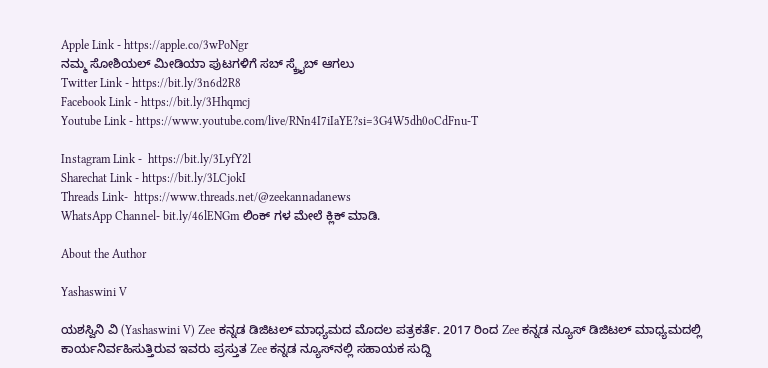Apple Link - https://apple.co/3wPoNgr
ನಮ್ಮ ಸೋಶಿಯಲ್ ಮೀಡಿಯಾ ಪುಟಗಳಿಗೆ ಸಬ್ ಸ್ಕ್ರೈಬ್ ಆಗಲು
Twitter Link - https://bit.ly/3n6d2R8
Facebook Link - https://bit.ly/3Hhqmcj
Youtube Link - https://www.youtube.com/live/RNn4I7iIaYE?si=3G4W5dh0oCdFnu-T

Instagram Link -  https://bit.ly/3LyfY2l
Sharechat Link - https://bit.ly/3LCjokI
Threads Link-  https://www.threads.net/@zeekannadanews
WhatsApp Channel- bit.ly/46lENGm ಲಿಂಕ್ ಗಳ ಮೇಲೆ ಕ್ಲಿಕ್ ಮಾಡಿ.

About the Author

Yashaswini V

ಯಶಸ್ವಿನಿ ವಿ (Yashaswini V) Zee ಕನ್ನಡ ಡಿಜಿಟಲ್ ಮಾಧ್ಯಮದ ಮೊದಲ ಪತ್ರಕರ್ತೆ. 2017 ರಿಂದ Zee ಕನ್ನಡ‌ ನ್ಯೂಸ್‌ ಡಿಜಿಟಲ್‌ ಮಾಧ್ಯಮದಲ್ಲಿ ಕಾರ್ಯನಿರ್ವಹಿಸುತ್ತಿರುವ ಇವರು ಪ್ರಸ್ತುತ Zee ಕನ್ನಡ ನ್ಯೂಸ್‌ನಲ್ಲಿ ಸಹಾಯಕ ಸುದ್ದಿ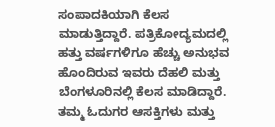ಸಂಪಾದಕಿಯಾಗಿ ಕೆಲಸ ಮಾಡುತ್ತಿದ್ದಾರೆ. ಪತ್ರಿಕೋದ್ಯಮದಲ್ಲಿ ಹತ್ತು ವರ್ಷಗಳಿಗೂ ಹೆಚ್ಚು ಅನುಭವ ಹೊಂದಿರುವ ಇವರು ದೆಹಲಿ ಮತ್ತು ಬೆಂಗಳೂರಿನಲ್ಲಿ ಕೆಲಸ ಮಾಡಿದ್ದಾರೆ. ತಮ್ಮ ಓದುಗರ ಆಸಕ್ತಿಗಳು ಮತ್ತು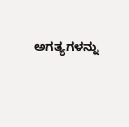ಅಗತ್ಯಗಳನ್ನು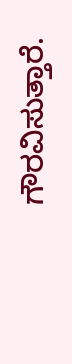ಗೌರವಿಸುತ್ತಾರೆ.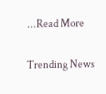...Read More

Trending News